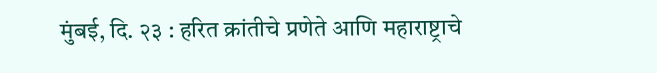मुंबई, दि. २३ : हरित क्रांतीचे प्रणेते आणि महाराष्ट्राचे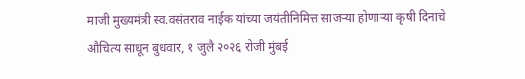माजी मुख्यमंत्री स्व.वसंतराव नाईक यांच्या जयंतीनिमित्त साजऱ्या होणाऱ्या कृषी दिनाचे औचित्य साधून बुधवार, १ जुलै २०२६ रोजी मुंबई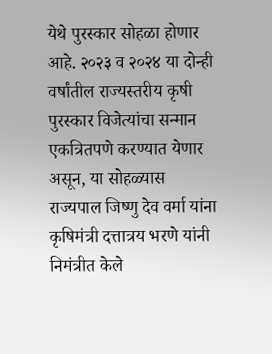येथे पुरस्कार सोहळा होणार आहे. २०२३ व २०२४ या दोन्ही वर्षांतील राज्यस्तरीय कृषी पुरस्कार विजेत्यांचा सन्मान एकत्रितपणे करण्यात येणार असून, या सोहळ्यास राज्यपाल जिष्णु देव वर्मा यांना कृषिमंत्री दत्तात्रय भरणे यांनी निमंत्रीत केले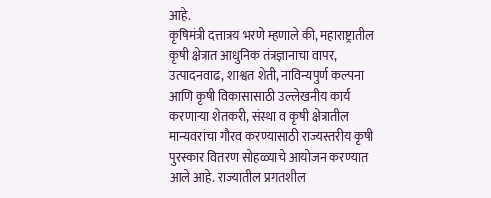आहे.
कृषिमंत्री दत्तात्रय भरणे म्हणाले की, महाराष्ट्रातील कृषी क्षेत्रात आधुनिक तंत्रज्ञानाचा वापर, उत्पादनवाढ, शाश्वत शेती, नाविन्यपुर्ण कल्पना आणि कृषी विकासासाठी उल्लेखनीय कार्य करणाऱ्या शेतकरी, संस्था व कृषी क्षेत्रातील मान्यवरांचा गौरव करण्यासाठी राज्यस्तरीय कृषी पुरस्कार वितरण सोहळ्याचे आयोजन करण्यात आले आहे. राज्यातील प्रगतशील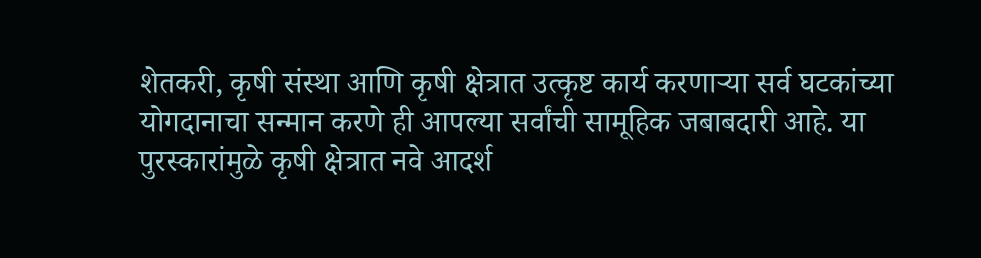शेतकरी, कृषी संस्था आणि कृषी क्षेत्रात उत्कृष्ट कार्य करणाऱ्या सर्व घटकांच्या योगदानाचा सन्मान करणे ही आपल्या सर्वांची सामूहिक जबाबदारी आहे. या पुरस्कारांमुळे कृषी क्षेत्रात नवे आदर्श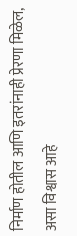निर्माण होतील आणि इतरांनाही प्रेरणा मिळेल, असा विश्वास आहे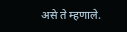असे ते म्हणाले.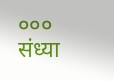०००
संध्या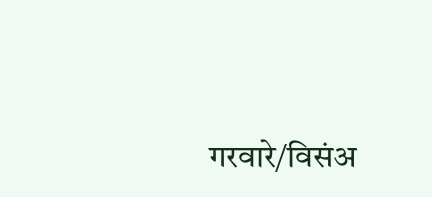गरवारे/विसंअ